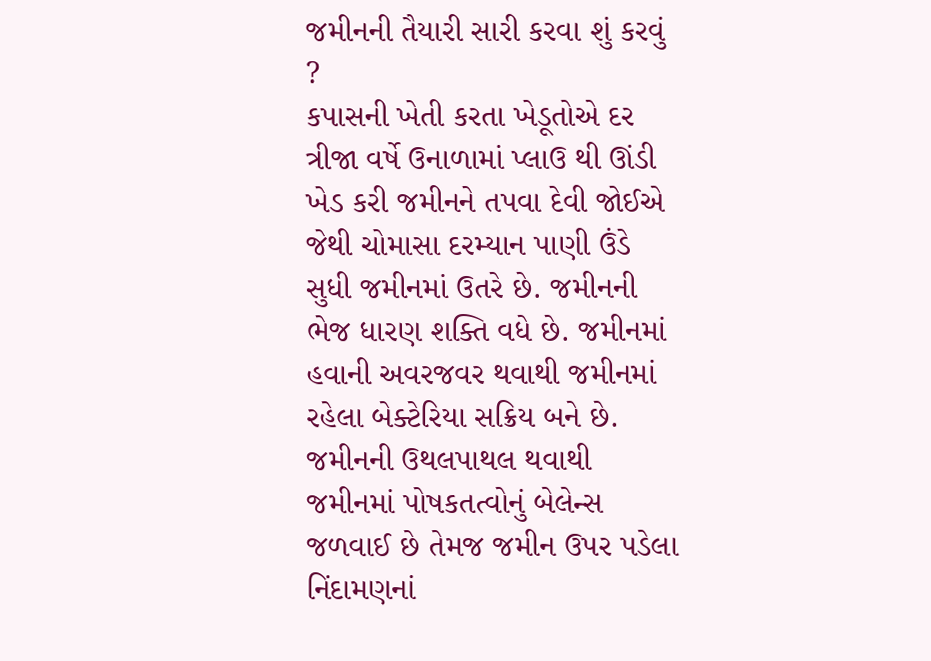જમીનની તૈયારી સારી કરવા શું કરવું ?
કપાસની ખેતી કરતા ખેડૂતોએ દર ત્રીજા વર્ષે ઉનાળામાં પ્લાઉ થી ઊંડી ખેડ કરી જમીનને તપવા દેવી જોઈએ જેથી ચોમાસા દરમ્યાન પાણી ઉંડે સુધી જમીનમાં ઉતરે છે. જમીનની ભેજ ધારણ શક્તિ વધે છે. જમીનમાં હવાની અવરજવર થવાથી જમીનમાં રહેલા બેક્ટેરિયા સક્રિય બને છે. જમીનની ઉથલપાથલ થવાથી જમીનમાં પોષકતત્વોનું બેલેન્સ જળવાઈ છે તેમજ જમીન ઉપર પડેલા નિંદામણનાં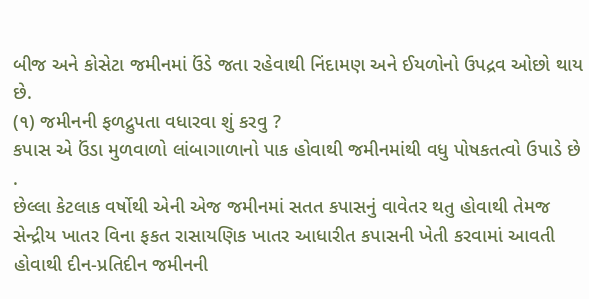બીજ અને કોસેટા જમીનમાં ઉંડે જતા રહેવાથી નિંદામણ અને ઈયળોનો ઉપદ્રવ ઓછો થાય છે.
(૧) જમીનની ફળદ્રુપતા વધારવા શું કરવુ ?
કપાસ એ ઉંડા મુળવાળો લાંબાગાળાનો પાક હોવાથી જમીનમાંથી વધુ પોષકતત્વો ઉપાડે છે .
છેલ્લા કેટલાક વર્ષોથી એની એજ જમીનમાં સતત કપાસનું વાવેતર થતુ હોવાથી તેમજ સેન્દ્રીય ખાતર વિના ફકત રાસાયણિક ખાતર આધારીત કપાસની ખેતી કરવામાં આવતી હોવાથી દીન-પ્રતિદીન જમીનની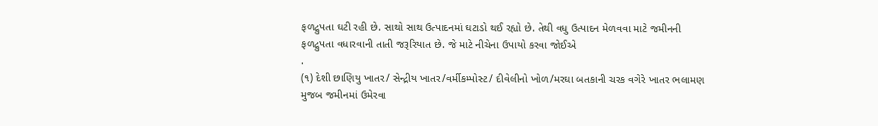ફળદ્રુપતા ઘટી રહી છે. સાથો સાથ ઉત્પાદનમાં ઘટાડો થઈ રહ્યો છે. તેથી વધુ ઉત્પાદન મેળવવા માટે જમીનની ફળદ્રુપતા વધારવાની તાતી જરૂરિયાત છે. જે માટે નીચેના ઉપાયો કરવા જોઈએ
.
(૧) દેશી છાણિયુ ખાતર/ સેન્દ્રીય ખાતર/વર્મીકમ્પોસ્ટ/ દીવેલીનો ખોળ/મરઘા બતકાની ચરક વગેરે ખાતર ભલામણ મુજબ જમીનમાં ઉમેરવા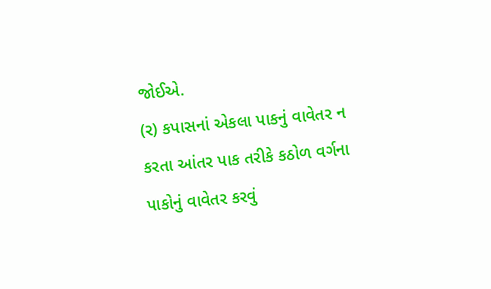જોઈએ.
(ર) કપાસનાં એકલા પાકનું વાવેતર ન કરતા આંતર પાક તરીકે કઠોળ વર્ગના પાકોનું વાવેતર કરવું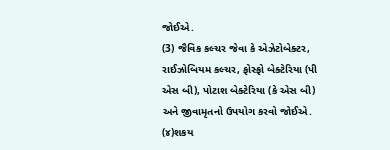જોઈએ.
(3) જૈવિક કલ્ચર જેવા કે એઝેટોબેક્ટર, રાઈઝોબિયમ કલ્ચર, ફોસ્ફો બેક્ટેરિયા (પી એસ બી), પોટાશ બેક્ટેરિયા (કે એસ બી) અને જીવામૃતનો ઉપયોગ કરવો જોઈએ.
(૪)શકય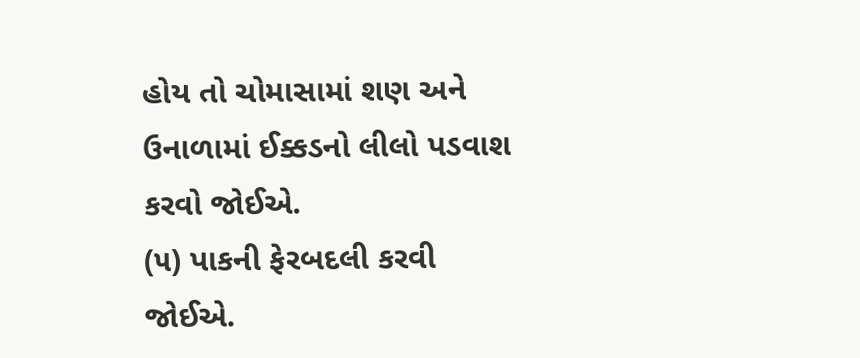હોય તો ચોમાસામાં શણ અને ઉનાળામાં ઈક્કડનો લીલો પડવાશ કરવો જોઈએ.
(૫) પાકની ફેરબદલી કરવી જોઈએ.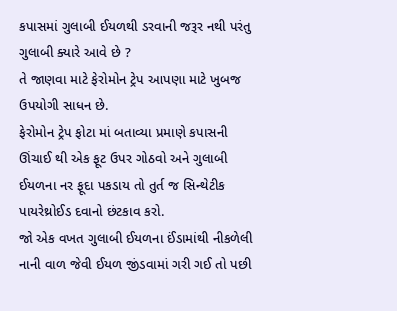કપાસમાં ગુલાબી ઈયળથી ડરવાની જરૂર નથી પરંતુ ગુલાબી ક્યારે આવે છે ?
તે જાણવા માટે ફેરોમોન ટ્રેપ આપણા માટે ખુબજ ઉપયોગી સાધન છે.
ફેરોમોન ટ્રેપ ફોટા માં બતાવ્યા પ્રમાણે કપાસની ઊંચાઈ થી એક ફૂટ ઉપર ગોઠવો અને ગુલાબી ઈયળના નર ફૂદા પકડાય તો તુર્ત જ સિન્થેટીક પાયરેથ્રોઈડ દવાનો છંટકાવ કરો.
જો એક વખત ગુલાબી ઈયળના ઈંડામાંથી નીકળેલી નાની વાળ જેવી ઈયળ જીંડવામાં ગરી ગઈ તો પછી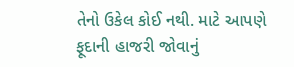તેનો ઉકેલ કોઈ નથી. માટે આપણે ફૂદાની હાજરી જોવાનું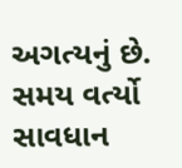અગત્યનું છે.
સમય વર્ત્યો સાવધાન